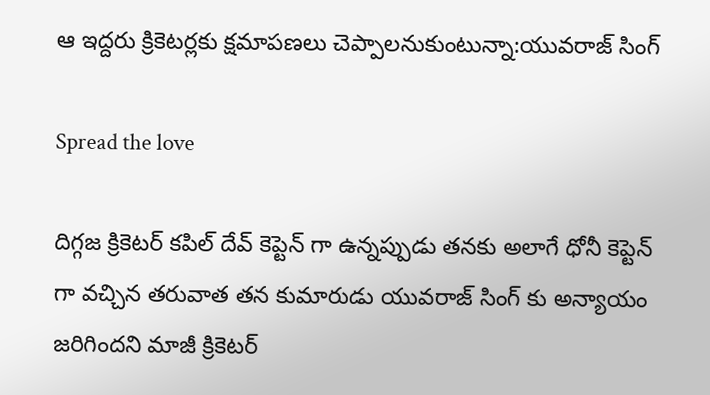ఆ ఇద్దరు క్రికెటర్లకు క్షమాపణలు చెప్పాలనుకుంటున్నా:యువరాజ్ సింగ్

Spread the love

దిగ్గజ క్రికెటర్ కపిల్ దేవ్ కెప్టెన్ గా ఉన్నప్పుడు తనకు అలాగే ధోనీ కెప్టెన్ గా వచ్చిన తరువాత తన కుమారుడు యువరాజ్ సింగ్ కు అన్యాయం జరిగిందని మాజీ క్రికెటర్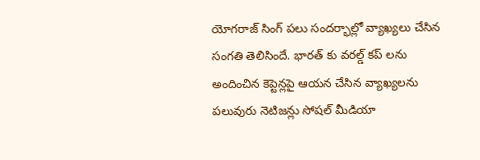యోగరాజ్ సింగ్ పలు సందర్భాల్లో వ్యాఖ్యలు చేసిన సంగతి తెలిసిందే. భారత్ కు వరల్డ్ కప్ లను అందించిన కెప్టెన్లపై ఆయన చేసిన వ్యాఖ్యలను పలువురు నెటిజన్లు సోషల్ మీడియా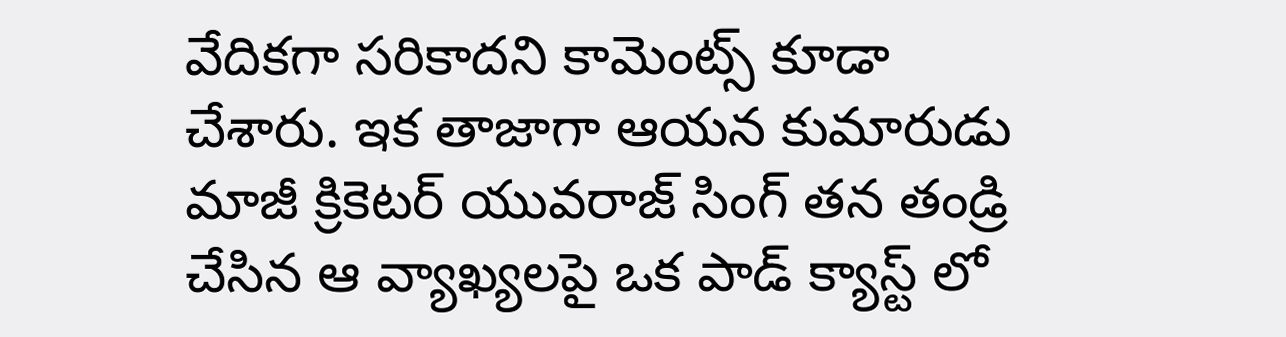వేదికగా సరికాదని కామెంట్స్ కూడా చేశారు. ఇక తాజాగా ఆయన కుమారుడు మాజీ క్రికెటర్ యువరాజ్ సింగ్ తన తండ్రి చేసిన ఆ వ్యాఖ్యలపై ఒక పాడ్ క్యాస్ట్ లో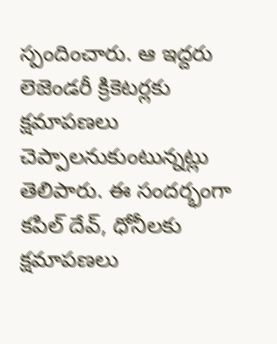స్పందించారు. ఆ ఇద్దరు లెజెండరీ క్రికెటర్లకు క్షమాపణలు చెప్పాలనుకుంటున్నట్లు తెలిపారు. ఈ సందర్భంగా కపిల్ దేవ్, ధోనీలకు క్షమాపణలు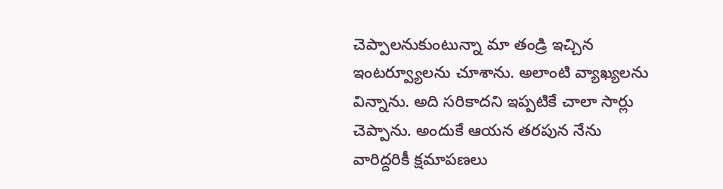చెప్పాలనుకుంటున్నా మా తండ్రి ఇచ్చిన ఇంటర్వ్యూలను చూశాను. అలాంటి వ్యాఖ్యలను విన్నాను. అది సరికాదని ఇప్పటికే చాలా సార్లు చెప్పాను. అందుకే ఆయన తరపున నేను వారిద్దరికీ క్షమాపణలు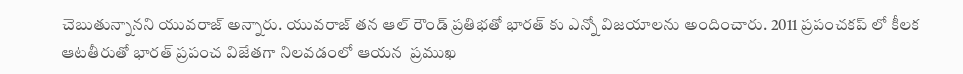చెబుతున్నానని యువరాజ్ అన్నారు. యువరాజ్ తన ఆల్ రౌండ్ ప్రతిభతో భారత్ కు ఎన్నో విజయాలను అందించారు. 2011 ప్రపంచకప్ లో కీలక ఆటతీరుతో భారత్ ప్రపంచ విజేతగా నిలవడంలో ఆయన  ప్రముఖ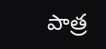పాత్ర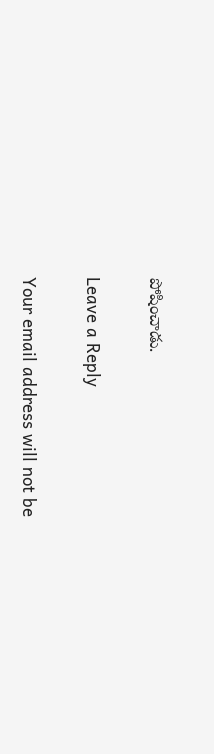పోషించాడు.

Leave a Reply

Your email address will not be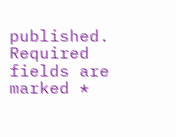published. Required fields are marked *